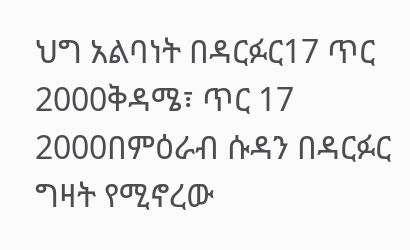ህግ አልባነት በዳርፉር17 ጥር 2000ቅዳሜ፣ ጥር 17 2000በምዕራብ ሱዳን በዳርፉር ግዛት የሚኖረው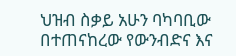ህዝብ ስቃይ አሁን ባካባቢው በተጠናከረው የውንብድና እና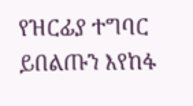የዝርፊያ ተግባር ይበልጡን እየከፋ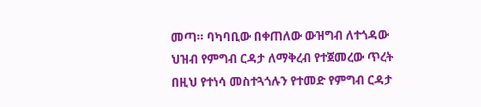መጣ። ባካባቢው በቀጠለው ውዝግብ ለተጎዳው ህዝብ የምግብ ርዳታ ለማቅረብ የተጀመረው ጥረት በዚህ የተነሳ መስተጓጎሉን የተመድ የምግብ ርዳታ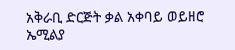አቅራቢ ድርጅት ቃል አቀባይ ወይዘሮ ኤሚልያ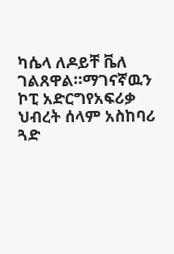ካሴላ ለዶይቸ ቬለ ገልጸዋል።ማገናኛዉን ኮፒ አድርግየአፍሪቃ ህብረት ሰላም አስከባሪ ጓድ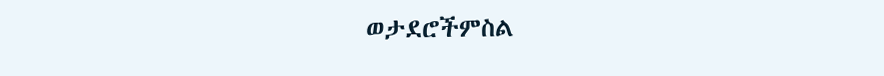ወታደሮችምስል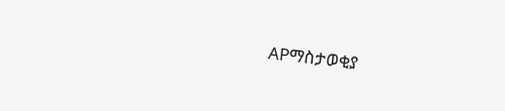APማስታወቂያ